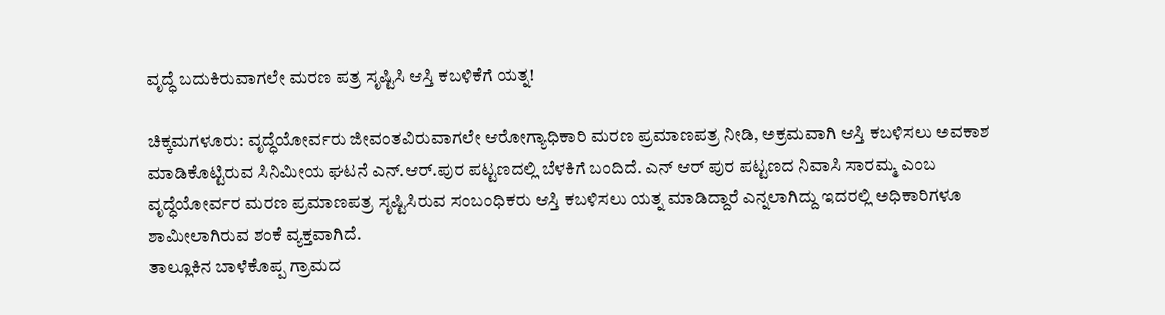ವೃದ್ಧೆ ಬದುಕಿರುವಾಗಲೇ ಮರಣ ಪತ್ರ ಸೃಷ್ಟಿಸಿ ಆಸ್ತಿ ಕಬಳಿಕೆಗೆ ಯತ್ನ!

ಚಿಕ್ಕಮಗಳೂರು: ವೃದ್ಧೆಯೋರ್ವರು ಜೀವಂತವಿರುವಾಗಲೇ ಆರೋಗ್ಯಾಧಿಕಾರಿ ಮರಣ ಪ್ರಮಾಣಪತ್ರ ನೀಡಿ, ಅಕ್ರಮವಾಗಿ ಆಸ್ತಿ ಕಬಳಿಸಲು ಅವಕಾಶ ಮಾಡಿಕೊಟ್ಟಿರುವ ಸಿನಿಮೀಯ ಘಟನೆ ಎನ್.ಆರ್.ಪುರ ಪಟ್ಟಣದಲ್ಲಿ ಬೆಳಕಿಗೆ ಬಂದಿದೆ. ಎನ್ ಆರ್ ಪುರ ಪಟ್ಟಣದ ನಿವಾಸಿ ಸಾರಮ್ಮ ಎಂಬ ವೃದ್ಧೆಯೋರ್ವರ ಮರಣ ಪ್ರಮಾಣಪತ್ರ ಸೃಷ್ಟಿಸಿರುವ ಸಂಬಂಧಿಕರು ಆಸ್ತಿ ಕಬಳಿಸಲು ಯತ್ನ ಮಾಡಿದ್ದಾರೆ ಎನ್ನಲಾಗಿದ್ದು ಇದರಲ್ಲಿ ಅಧಿಕಾರಿಗಳೂ ಶಾಮೀಲಾಗಿರುವ ಶಂಕೆ ವ್ಯಕ್ತವಾಗಿದೆ.
ತಾಲ್ಲೂಕಿನ ಬಾಳೆಕೊಪ್ಪ ಗ್ರಾಮದ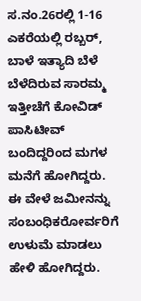ಸ.ನಂ.26ರಲ್ಲಿ 1-16 ಎಕರೆಯಲ್ಲಿ ರಬ್ಬರ್, ಬಾಳೆ ಇತ್ಯಾದಿ ಬೆಳೆ ಬೆಳೆದಿರುವ ಸಾರಮ್ಮ ಇತ್ತೀಚೆಗೆ ಕೋವಿಡ್ ಪಾಸಿಟೀವ್ ಬಂದಿದ್ದರಿಂದ ಮಗಳ ಮನೆಗೆ ಹೋಗಿದ್ದರು. ಈ ವೇಳೆ ಜಮೀನನ್ನು ಸಂಬಂಧಿಕರೋರ್ವರಿಗೆ ಉಳುಮೆ ಮಾಡಲು ಹೇಳಿ ಹೋಗಿದ್ದರು.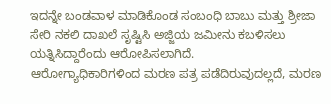ಇದನ್ನೇ ಬಂಡವಾಳ ಮಾಡಿಕೊಂಡ ಸಂಬಂಧಿ ಬಾಬು ಮತ್ತು ಶ್ರೀಜಾ ಸೇರಿ ನಕಲಿ ದಾಖಲೆ ಸೃಷ್ಟಿಸಿ ಅಜ್ಜಿಯ ಜಮೀನು ಕಬಳಿಸಲು ಯತ್ನಿಸಿದ್ದಾರೆಂದು ಆರೋಪಿಸಲಾಗಿದೆ.
ಆರೋಗ್ಯಾಧಿಕಾರಿಗಳಿಂದ ಮರಣ ಪತ್ರ ಪಡೆದಿರುವುದಲ್ಲದೆ, ಮರಣ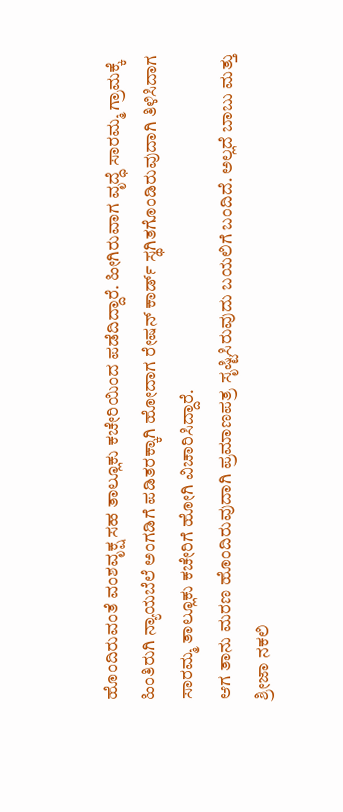ಹೊಂದಿರುವಂತೆ ವಂಶವೃಕ್ಷ ಸಹ ತಾಲ್ಲೂಕು ಕಚೇರಿಯಿಂದ ಪಡೆದಿದ್ದಾರೆ. ಹೀಗಿರುವಾಗ ವೃದ್ಧೆ ಸಾರಮ್ಮ ಗ್ರಾಮಕ್ಕೆ ಹಿಂತಿರುಗಿ ನ್ಯಾಯಬೆಲೆ ಅಂಗಡಿಗೆ ಪಡಿತರಕ್ಕಾಗಿ ಹೋದಾಗ ರೇಷನ್ ಕಾರ್ಡ್ ಸ್ಥಗಿತಗೊಂಡಿರುವುದಾಗಿ ತಿಳಿಸಿದಾಗ ಸಾರಮ್ಮ ತಾಲ್ಲೂಕು ಕಚೇರಿಗೆ ಹೋಗಿ ವಿಚಾರಿಸಿದ್ದಾರೆ.
ಆಗ ತಾನು ಮರಣ ಹೊಂದಿರುವುದಾಗಿ ಪ್ರಮಾಣಪತ್ರ ಸೃಷ್ಟಿಸಿರುವುದು ಬಯಲಿಗೆ ಬಂದಿದೆ. ಅಲ್ಲದೆ ಬಾಬು ಮತ್ತು ಶ್ರೀಜಾ ನಕಲಿ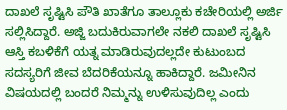ದಾಖಲೆ ಸೃಷ್ಟಿಸಿ ಪೌತಿ ಖಾತೆಗೂ ತಾಲ್ಲೂಕು ಕಚೇರಿಯಲ್ಲಿ ಅರ್ಜಿ ಸಲ್ಲಿಸಿದ್ದಾರೆ. ಅಜ್ಜಿ ಬದುಕಿರುವಾಗಲೇ ನಕಲಿ ದಾಖಲೆ ಸೃಷ್ಟಿಸಿ ಆಸ್ತಿ ಕಬಳಿಕೆಗೆ ಯತ್ನ ಮಾಡಿರುವುದಲ್ಲದೇ ಕುಟುಂಬದ ಸದಸ್ಯರಿಗೆ ಜೀವ ಬೆದರಿಕೆಯನ್ನೂ ಹಾಕಿದ್ದಾರೆ. ಜಮೀನಿನ ವಿಷಯದಲ್ಲಿ ಬಂದರೆ ನಿಮ್ಮನ್ನು ಉಳಿಸುವುದಿಲ್ಲ ಎಂದು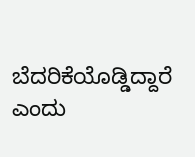ಬೆದರಿಕೆಯೊಡ್ಡಿದ್ದಾರೆ ಎಂದು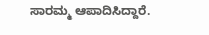ಸಾರಮ್ಮ ಆಪಾದಿಸಿದ್ದಾರೆ.